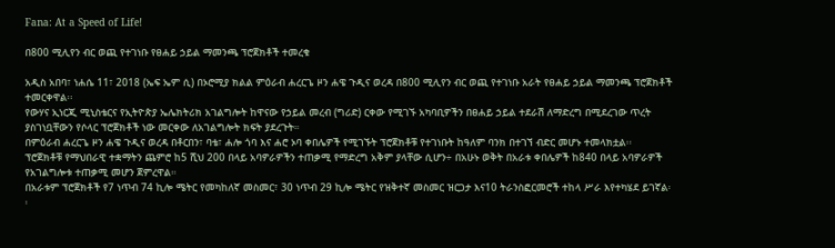Fana: At a Speed of Life!

በ800 ሚሊየን ብር ወጪ የተገነቡ የፀሐይ ኃይል ማመንጫ ፕሮጀክቶች ተመረቁ

አዲስ አበባ፣ ነሐሴ 11፣ 2018 (ኤፍ ኤም ሲ) በኦሮሚያ ክልል ምዕራብ ሐረርጌ ዞን ሐዌ ጉዲና ወረዳ በ800 ሚሊየን ብር ወጪ የተገነቡ አራት የፀሐይ ኃይል ማመንጫ ፕሮጀክቶች ተመርቀዋል፡፡
የውሃና ኢነርጂ ሚኒስቴርና የኢትዮጵያ ኤሌክትሪክ አገልግሎት ከዋናው የኃይል መረብ (ግሪድ) ርቀው የሚገኙ አካባቢዎችን በፀሐይ ኃይል ተደራሽ ለማድረግ በሚደረገው ጥረት ያስገነቧቸውን የሶላር ፕሮጀክቶች ነው መርቀው ለአገልግሎት ክፍት ያደረጉት።
በምዕራብ ሐረርጌ ዞን ሐዌ ጉዲና ወረዳ በቶርበን፣ ባቴ፣ ሐሎ ጎባ እና ሐሮ ኦባ ቀበሌዎች የሚገኙት ፕሮጀክቶቹ የተገነቡት ከዓለም ባንክ በተገኘ ብድር መሆኑ ተመላክቷል፡፡
ፕሮጀክቶቹ የማህበራዊ ተቋማትን ጨምሮ ከ5 ሺህ 200 በላይ አባዎራዎችን ተጠቃሚ የማድረግ አቅም ያላቸው ሲሆን÷ በአሁኑ ወቅት በአራቱ ቀበሌዎች ከ840 በላይ አባዎራዎች የአገልግሎቱ ተጠቃሚ መሆን ጀምረዋል።
በአራቱም ፕሮጀክቶች የ7 ነጥብ 74 ኪሎ ሜትር የመካከለኛ መስመር፣ 30 ነጥብ 29 ኪሎ ሜትር የዝቅተኛ መስመር ዝርጋታ እና10 ትራንስፎርመሮች ተከላ ሥራ እየተካሄደ ይገኛል፡፡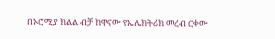በኦሮሚያ ክልል ብቻ ከዋናው የኤሌክትሪክ መረብ ርቀው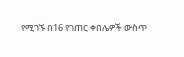የሚገኙ በ16 የገጠር ቀበሌዎች ውስጥ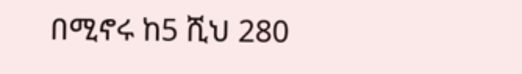በሚኖሩ ከ5 ሺህ 280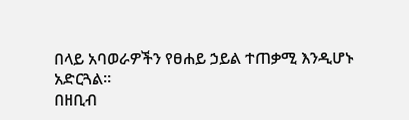በላይ አባወራዎችን የፀሐይ ኃይል ተጠቃሚ እንዲሆኑ አድርጓል፡፡
በዘቢብ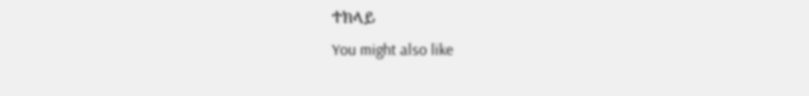ተክላይ
You might also like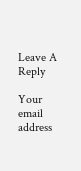Leave A Reply

Your email address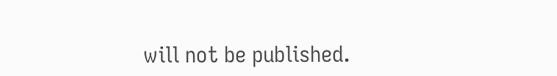will not be published.